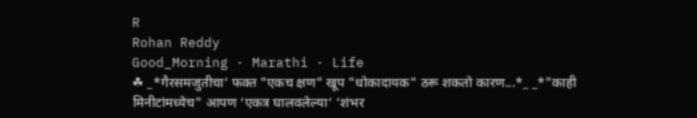R
Rohan Reddy
Good_Morning · Marathi · Life
☘ _*गैरसमजुतीचा‘ फक्त "एकच क्षण" खूप "धोकादायक" ठरू शकतो कारण...*_ _*"काही मिनीटांमध्येच" आपण ‘एकत्र घालवलेल्या‘ ‘शंभर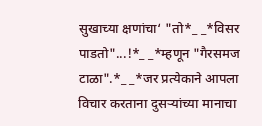सुखाच्या क्षणांचा‘ "तो*_ _*विसर पाडतो"...!*_ _*म्हणून "गैरसमज टाळा".*_ _*जर प्रत्येकाने आपला विचार करताना दुसऱ्यांच्या मानाचा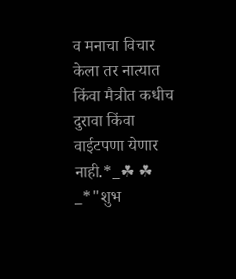व मनाचा विचार केला तर नात्यात किंवा मैत्रीत कधीच दुरावा किंवा वाईटपणा येणार नाही.*_☘ ☘ _*"शुभ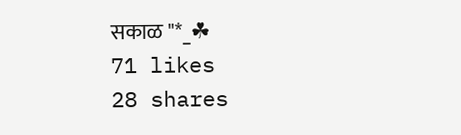सकाळ "*_☘
71 likes
28 shares